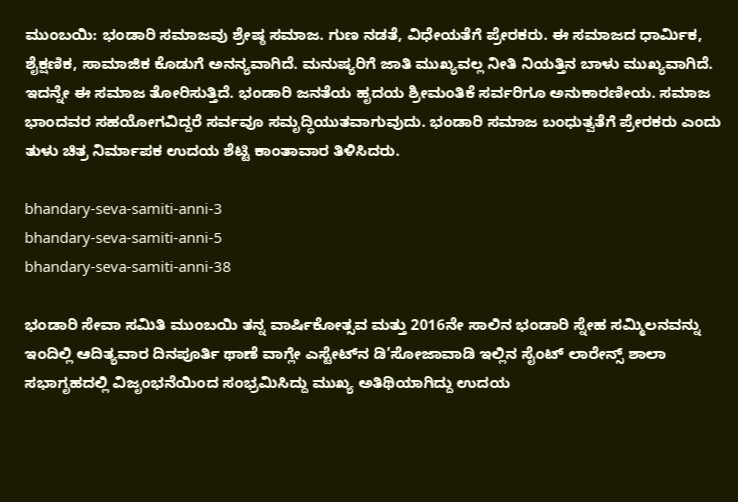ಮುಂಬಯಿ: ಭಂಡಾರಿ ಸಮಾಜವು ಶ್ರೇಷ್ಠ ಸಮಾಜ. ಗುಣ ನಡತೆ, ವಿಧೇಯತೆಗೆ ಪ್ರೇರಕರು. ಈ ಸಮಾಜದ ಧಾರ್ಮಿಕ, ಶೈಕ್ಷಣಿಕ, ಸಾಮಾಜಿಕ ಕೊಡುಗೆ ಅನನ್ಯವಾಗಿದೆ. ಮನುಷ್ಯರಿಗೆ ಜಾತಿ ಮುಖ್ಯವಲ್ಲ ನೀತಿ ನಿಯತ್ತಿನ ಬಾಳು ಮುಖ್ಯವಾಗಿದೆ. ಇದನ್ನೇ ಈ ಸಮಾಜ ತೋರಿಸುತ್ತಿದೆ. ಭಂಡಾರಿ ಜನತೆಯ ಹೃದಯ ಶ್ರೀಮಂತಿಕೆ ಸರ್ವರಿಗೂ ಅನುಕಾರಣೀಯ. ಸಮಾಜ ಭಾಂದವರ ಸಹಯೋಗವಿದ್ದರೆ ಸರ್ವವೂ ಸಮೃದ್ಧಿಯುತವಾಗುವುದು. ಭಂಡಾರಿ ಸಮಾಜ ಬಂಧುತ್ವತೆಗೆ ಪ್ರೇರಕರು ಎಂದು ತುಳು ಚಿತ್ರ ನಿರ್ಮಾಪಕ ಉದಯ ಶೆಟ್ಟಿ ಕಾಂತಾವಾರ ತಿಳಿಸಿದರು.

bhandary-seva-samiti-anni-3
bhandary-seva-samiti-anni-5
bhandary-seva-samiti-anni-38

ಭಂಡಾರಿ ಸೇವಾ ಸಮಿತಿ ಮುಂಬಯಿ ತನ್ನ ವಾರ್ಷಿಕೋತ್ಸವ ಮತ್ತು 2016ನೇ ಸಾಲಿನ ಭಂಡಾರಿ ಸ್ನೇಹ ಸಮ್ಮಿಲನವನ್ನು ಇಂದಿಲ್ಲಿ ಆದಿತ್ಯವಾರ ದಿನಪೂರ್ತಿ ಥಾಣೆ ವಾಗ್ಲೇ ಎಸ್ಟೇಟ್‍ನ ಡಿ’ಸೋಜಾವಾಡಿ ಇಲ್ಲಿನ ಸೈಂಟ್ ಲಾರೇನ್ಸ್ ಶಾಲಾ ಸಭಾಗೃಹದಲ್ಲಿ ವಿಜೃಂಭನೆಯಿಂದ ಸಂಭ್ರಮಿಸಿದ್ದು ಮುಖ್ಯ ಅತಿಥಿಯಾಗಿದ್ದು ಉದಯ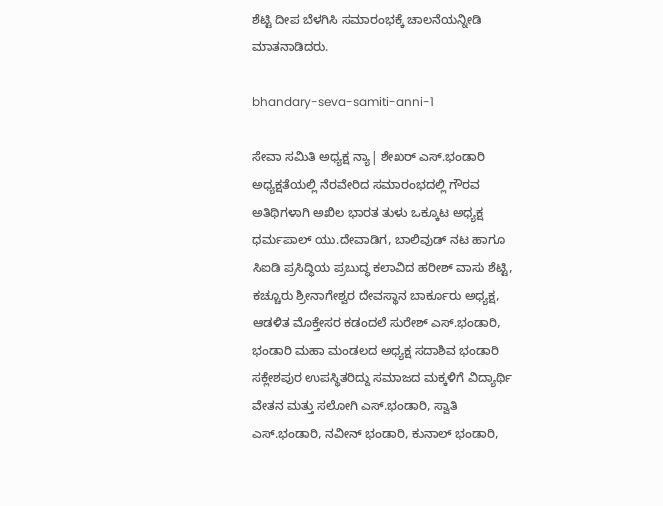ಶೆಟ್ಟಿ ದೀಪ ಬೆಳಗಿಸಿ ಸಮಾರಂಭಕ್ಕೆ ಚಾಲನೆಯನ್ನೀಡಿ ಮಾತನಾಡಿದರು.

bhandary-seva-samiti-anni-1

ಸೇವಾ ಸಮಿತಿ ಅಧ್ಯಕ್ಷ ನ್ಯಾ| ಶೇಖರ್ ಎಸ್.ಭಂಡಾರಿ ಅಧ್ಯಕ್ಷತೆಯಲ್ಲಿ ನೆರವೇರಿದ ಸಮಾರಂಭದಲ್ಲಿ ಗೌರವ ಅತಿಥಿಗಳಾಗಿ ಅಖಿಲ ಭಾರತ ತುಳು ಒಕ್ಕೂಟ ಅಧ್ಯಕ್ಷ ಧರ್ಮಪಾಲ್ ಯು.ದೇವಾಡಿಗ, ಬಾಲಿವುಡ್ ನಟ ಹಾಗೂ ಸಿಐಡಿ ಪ್ರಸಿದ್ಧಿಯ ಪ್ರಬುದ್ಧ ಕಲಾವಿದ ಹರೀಶ್ ವಾಸು ಶೆಟ್ಟಿ, ಕಚ್ಚೂರು ಶ್ರೀನಾಗೇಶ್ವರ ದೇವಸ್ಥಾನ ಬಾರ್ಕೂರು ಅಧ್ಯಕ್ಷ, ಆಡಳಿತ ಮೊಕ್ತೇಸರ ಕಡಂದಲೆ ಸುರೇಶ್ ಎಸ್.ಭಂಡಾರಿ, ಭಂಡಾರಿ ಮಹಾ ಮಂಡಲದ ಅಧ್ಯಕ್ಷ ಸದಾಶಿವ ಭಂಡಾರಿ ಸಕ್ಲೇಶಪುರ ಉಪಸ್ಥಿತರಿದ್ದು ಸಮಾಜದ ಮಕ್ಕಳಿಗೆ ವಿದ್ಯಾರ್ಥಿ ವೇತನ ಮತ್ತು ಸಲೋಗಿ ಎಸ್.ಭಂಡಾರಿ, ಸ್ವಾತಿ ಎಸ್.ಭಂಡಾರಿ, ನವೀನ್ ಭಂಡಾರಿ, ಕುನಾಲ್ ಭಂಡಾರಿ,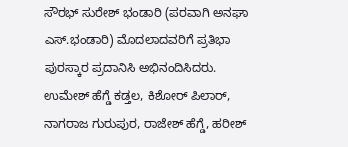ಸೌರಭ್ ಸುರೇಶ್ ಭಂಡಾರಿ (ಪರವಾಗಿ ಅನಘಾ ಎಸ್.ಭಂಡಾರಿ) ಮೊದಲಾದವರಿಗೆ ಪ್ರತಿಭಾ ಪುರಸ್ಕಾರ ಪ್ರದಾನಿಸಿ ಅಭಿನಂದಿಸಿದರು. ಉಮೇಶ್ ಹೆಗ್ಡೆ ಕಡ್ತಲ, ಕಿಶೋರ್ ಪಿಲಾರ್, ನಾಗರಾಜ ಗುರುಪುರ, ರಾಜೇಶ್ ಹೆಗ್ಡೆ, ಹರೀಶ್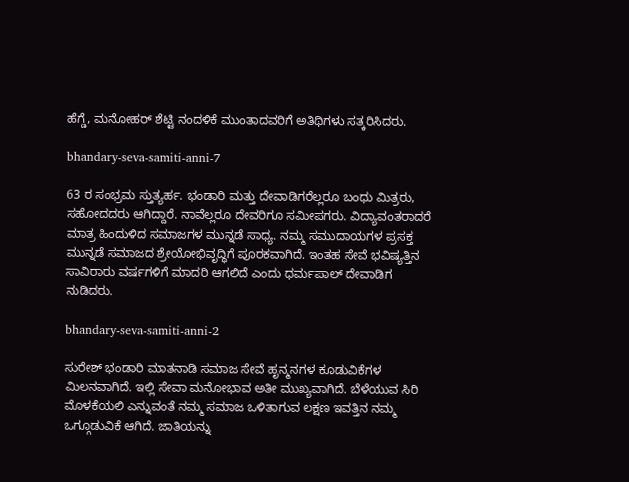ಹೆಗ್ಡೆ, ಮನೋಹರ್ ಶೆಟ್ಟಿ ನಂದಳಿಕೆ ಮುಂತಾದವರಿಗೆ ಅತಿಥಿಗಳು ಸತ್ಕರಿಸಿದರು.

bhandary-seva-samiti-anni-7

63 ರ ಸಂಭ್ರಮ ಸ್ತುತ್ಯರ್ಹ. ಭಂಡಾರಿ ಮತ್ತು ದೇವಾಡಿಗರೆಲ್ಲರೂ ಬಂಧು ಮಿತ್ರರು, ಸಹೋದದರು ಆಗಿದ್ದಾರೆ. ನಾವೆಲ್ಲರೂ ದೇವರಿಗೂ ಸಮೀಪಗರು. ವಿದ್ಯಾವಂತರಾದರೆ ಮಾತ್ರ ಹಿಂದುಳಿದ ಸಮಾಜಗಳ ಮುನ್ನಡೆ ಸಾಧ್ಯ. ನಮ್ಮ ಸಮುದಾಯಗಳ ಪ್ರಸಕ್ತ ಮುನ್ನಡೆ ಸಮಾಜದ ಶ್ರೇಯೋಭಿವೃದ್ಧಿಗೆ ಪೂರಕವಾಗಿದೆ. ಇಂತಹ ಸೇವೆ ಭವಿಷ್ಯತ್ತಿನ ಸಾವಿರಾರು ವರ್ಷಗಳಿಗೆ ಮಾದರಿ ಆಗಲಿದೆ ಎಂದು ಧರ್ಮಪಾಲ್ ದೇವಾಡಿಗ ನುಡಿದರು.

bhandary-seva-samiti-anni-2

ಸುರೇಶ್ ಭಂಡಾರಿ ಮಾತನಾಡಿ ಸಮಾಜ ಸೇವೆ ಹೃನ್ಮನಗಳ ಕೂಡುವಿಕೆಗಳ ಮಿಲನವಾಗಿದೆ. ಇಲ್ಲಿ ಸೇವಾ ಮನೋಭಾವ ಅತೀ ಮುಖ್ಯವಾಗಿದೆ. ಬೆಳೆಯುವ ಸಿರಿ ಮೊಳಕೆಯಲಿ ಎನ್ನುವಂತೆ ನಮ್ಮ ಸಮಾಜ ಒಳಿತಾಗುವ ಲಕ್ಷಣ ಇವತ್ತಿನ ನಮ್ಮ ಒಗ್ಗೂಡುವಿಕೆ ಆಗಿದೆ. ಜಾತಿಯನ್ನು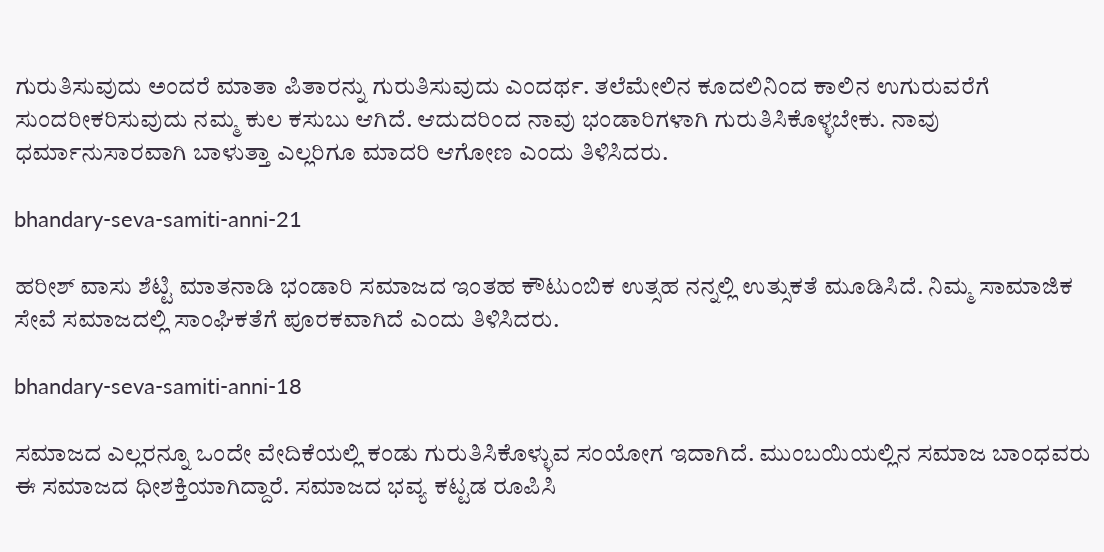ಗುರುತಿಸುವುದು ಅಂದರೆ ಮಾತಾ ಪಿತಾರನ್ನು ಗುರುತಿಸುವುದು ಎಂದರ್ಥ. ತಲೆಮೇಲಿನ ಕೂದಲಿನಿಂದ ಕಾಲಿನ ಉಗುರುವರೆಗೆ ಸುಂದರೀಕರಿಸುವುದು ನಮ್ಮ ಕುಲ ಕಸುಬು ಆಗಿದೆ. ಆದುದರಿಂದ ನಾವು ಭಂಡಾರಿಗಳಾಗಿ ಗುರುತಿಸಿಕೊಳ್ಳಬೇಕು. ನಾವು ಧರ್ಮಾನುಸಾರವಾಗಿ ಬಾಳುತ್ತಾ ಎಲ್ಲರಿಗೂ ಮಾದರಿ ಆಗೋಣ ಎಂದು ತಿಳಿಸಿದರು.

bhandary-seva-samiti-anni-21

ಹರೀಶ್ ವಾಸು ಶೆಟ್ಟಿ ಮಾತನಾಡಿ ಭಂಡಾರಿ ಸಮಾಜದ ಇಂತಹ ಕೌಟುಂಬಿಕ ಉತ್ಸಹ ನನ್ನಲ್ಲಿ ಉತ್ಸುಕತೆ ಮೂಡಿಸಿದೆ. ನಿಮ್ಮ ಸಾಮಾಜಿಕ ಸೇವೆ ಸಮಾಜದಲ್ಲಿ ಸಾಂಘಿಕತೆಗೆ ಪೂರಕವಾಗಿದೆ ಎಂದು ತಿಳಿಸಿದರು.

bhandary-seva-samiti-anni-18

ಸಮಾಜದ ಎಲ್ಲರನ್ನೂ ಒಂದೇ ವೇದಿಕೆಯಲ್ಲಿ ಕಂಡು ಗುರುತಿಸಿಕೊಳ್ಳುವ ಸಂಯೋಗ ಇದಾಗಿದೆ. ಮುಂಬಯಿಯಲ್ಲಿನ ಸಮಾಜ ಬಾಂಧವರು ಈ ಸಮಾಜದ ಧೀಶಕ್ತಿಯಾಗಿದ್ದಾರೆ. ಸಮಾಜದ ಭವ್ಯ ಕಟ್ಟಡ ರೂಪಿಸಿ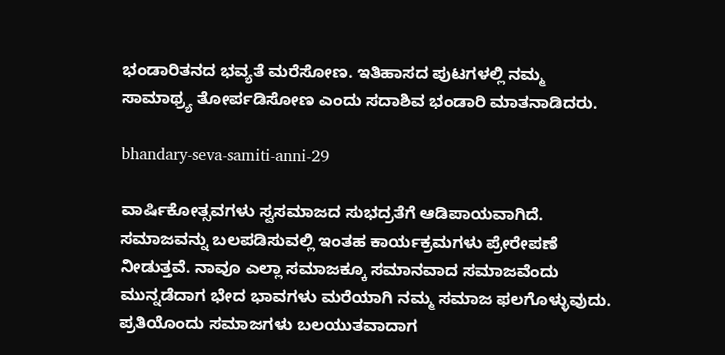ಭಂಡಾರಿತನದ ಭವ್ಯತೆ ಮರೆಸೋಣ. ಇತಿಹಾಸದ ಪುಟಗಳಲ್ಲಿ ನಮ್ಮ ಸಾಮಾಥ್ರ್ಯ ತೋರ್ಪಡಿಸೋಣ ಎಂದು ಸದಾಶಿವ ಭಂಡಾರಿ ಮಾತನಾಡಿದರು.

bhandary-seva-samiti-anni-29

ವಾರ್ಷಿಕೋತ್ಸವಗಳು ಸ್ವಸಮಾಜದ ಸುಭದ್ರತೆಗೆ ಆಡಿಪಾಯವಾಗಿದೆ. ಸಮಾಜವನ್ನು ಬಲಪಡಿಸುವಲ್ಲಿ ಇಂತಹ ಕಾರ್ಯಕ್ರಮಗಳು ಪ್ರೇರೇಪಣೆ ನೀಡುತ್ತವೆ. ನಾವೂ ಎಲ್ಲಾ ಸಮಾಜಕ್ಕೂ ಸಮಾನವಾದ ಸಮಾಜವೆಂದು ಮುನ್ನಡೆದಾಗ ಭೇದ ಭಾವಗಳು ಮರೆಯಾಗಿ ನಮ್ಮ ಸಮಾಜ ಫಲಗೊಳ್ಳುವುದು. ಪ್ರತಿಯೊಂದು ಸಮಾಜಗಳು ಬಲಯುತವಾದಾಗ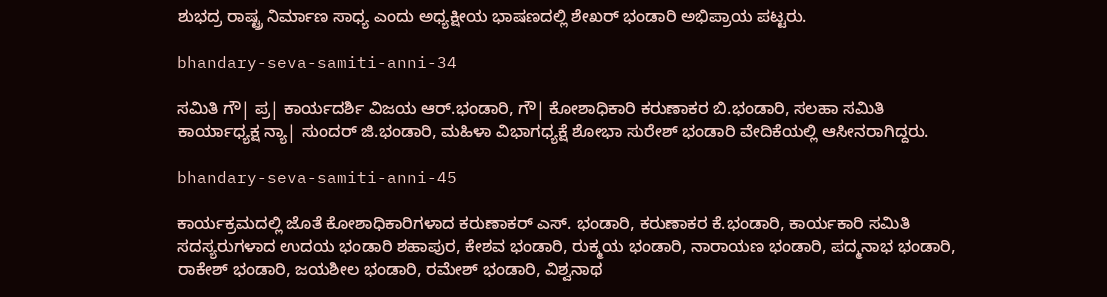ಶುಭದ್ರ ರಾಷ್ಟ್ರ ನಿರ್ಮಾಣ ಸಾಧ್ಯ ಎಂದು ಅಧ್ಯಕ್ಷೀಯ ಭಾಷಣದಲ್ಲಿ ಶೇಖರ್ ಭಂಡಾರಿ ಅಭಿಪ್ರಾಯ ಪಟ್ಟರು.

bhandary-seva-samiti-anni-34

ಸಮಿತಿ ಗೌ| ಪ್ರ| ಕಾರ್ಯದರ್ಶಿ ವಿಜಯ ಆರ್.ಭಂಡಾರಿ, ಗೌ| ಕೋಶಾಧಿಕಾರಿ ಕರುಣಾಕರ ಬಿ.ಭಂಡಾರಿ, ಸಲಹಾ ಸಮಿತಿ ಕಾರ್ಯಾಧ್ಯಕ್ಷ ನ್ಯಾ| ಸುಂದರ್ ಜಿ.ಭಂಡಾರಿ, ಮಹಿಳಾ ವಿಭಾಗಧ್ಯಕ್ಷೆ ಶೋಭಾ ಸುರೇಶ್ ಭಂಡಾರಿ ವೇದಿಕೆಯಲ್ಲಿ ಆಸೀನರಾಗಿದ್ದರು.

bhandary-seva-samiti-anni-45

ಕಾರ್ಯಕ್ರಮದಲ್ಲಿ ಜೊತೆ ಕೋಶಾಧಿಕಾರಿಗಳಾದ ಕರುಣಾಕರ್ ಎಸ್. ಭಂಡಾರಿ, ಕರುಣಾಕರ ಕೆ.ಭಂಡಾರಿ, ಕಾರ್ಯಕಾರಿ ಸಮಿತಿ ಸದಸ್ಯರುಗಳಾದ ಉದಯ ಭಂಡಾರಿ ಶಹಾಪುರ, ಕೇಶವ ಭಂಡಾರಿ, ರುಕ್ಮಯ ಭಂಡಾರಿ, ನಾರಾಯಣ ಭಂಡಾರಿ, ಪದ್ಮನಾಭ ಭಂಡಾರಿ, ರಾಕೇಶ್ ಭಂಡಾರಿ, ಜಯಶೀಲ ಭಂಡಾರಿ, ರಮೇಶ್ ಭಂಡಾರಿ, ವಿಶ್ವನಾಥ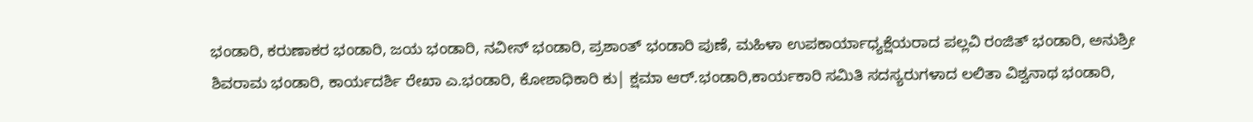ಭಂಡಾರಿ, ಕರುಣಾಕರ ಭಂಡಾರಿ, ಜಯ ಭಂಡಾರಿ, ನವೀನ್ ಭಂಡಾರಿ, ಪ್ರಶಾಂತ್ ಭಂಡಾರಿ ಪುಣೆ, ಮಹಿಳಾ ಉಪಕಾರ್ಯಾಧ್ಯಕ್ಷೆಯರಾದ ಪಲ್ಲವಿ ರಂಜಿತ್ ಭಂಡಾರಿ, ಅನುಶ್ರೀ ಶಿವರಾಮ ಭಂಡಾರಿ, ಕಾರ್ಯದರ್ಶಿ ರೇಖಾ ಎ.ಭಂಡಾರಿ, ಕೋಶಾಧಿಕಾರಿ ಕು| ಕ್ಷಮಾ ಆರ್.ಭಂಡಾರಿ,ಕಾರ್ಯಕಾರಿ ಸಮಿತಿ ಸದಸ್ಯರುಗಳಾದ ಲಲಿತಾ ವಿಶ್ವನಾಥ ಭಂಡಾರಿ,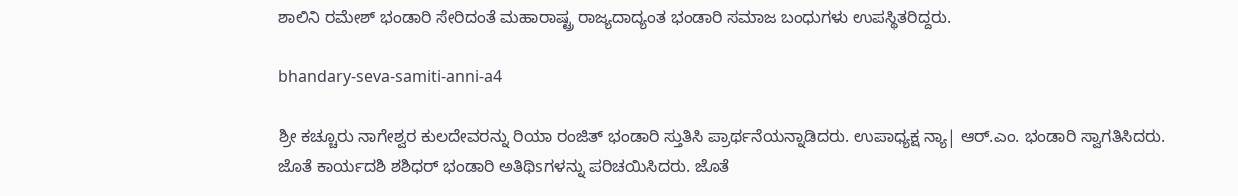ಶಾಲಿನಿ ರಮೇಶ್ ಭಂಡಾರಿ ಸೇರಿದಂತೆ ಮಹಾರಾಷ್ಟ್ರ ರಾಜ್ಯದಾದ್ಯಂತ ಭಂಡಾರಿ ಸಮಾಜ ಬಂಧುಗಳು ಉಪಸ್ಥಿತರಿದ್ದರು.

bhandary-seva-samiti-anni-a4

ಶ್ರೀ ಕಚ್ಚೂರು ನಾಗೇಶ್ವರ ಕುಲದೇವರನ್ನು ರಿಯಾ ರಂಜಿತ್ ಭಂಡಾರಿ ಸ್ತುತಿಸಿ ಪ್ರಾರ್ಥನೆಯನ್ನಾಡಿದರು. ಉಪಾಧ್ಯಕ್ಷ ನ್ಯಾ| ಆರ್.ಎಂ. ಭಂಡಾರಿ ಸ್ವಾಗತಿಸಿದರು. ಜೊತೆ ಕಾರ್ಯದಶಿ ಶಶಿಧರ್ ಭಂಡಾರಿ ಅತಿಥಿsಗಳನ್ನು ಪರಿಚಯಿಸಿದರು. ಜೊತೆ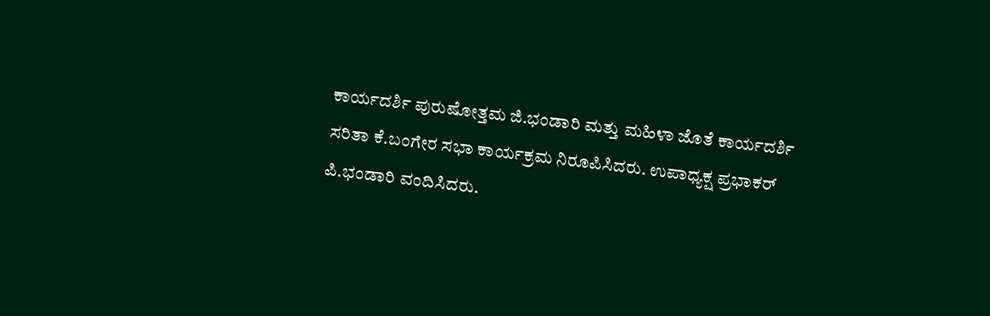ಕಾರ್ಯದರ್ಶಿ ಪುರುಷೋತ್ತಮ ಜಿ.ಭಂಡಾರಿ ಮತ್ತು ಮಹಿಳಾ ಜೊತೆ ಕಾರ್ಯದರ್ಶಿ ಸರಿತಾ ಕೆ.ಬಂಗೇರ ಸಭಾ ಕಾರ್ಯಕ್ರಮ ನಿರೂಪಿಸಿದರು. ಉಪಾಧ್ಯಕ್ಷ ಪ್ರಭಾಕರ್ ಪಿ.ಭಂಡಾರಿ ವಂದಿಸಿದರು.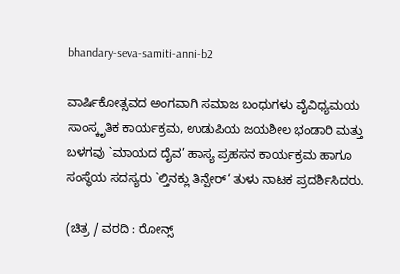bhandary-seva-samiti-anni-b2

ವಾರ್ಷಿಕೋತ್ಸವದ ಅಂಗವಾಗಿ ಸಮಾಜ ಬಂಧುಗಳು ವೈವಿಧ್ಯಮಯ ಸಾಂಸ್ಕೃತಿಕ ಕಾರ್ಯಕ್ರಮ, ಉಡುಪಿಯ ಜಯಶೀಲ ಭಂಡಾರಿ ಮತ್ತು ಬಳಗವು `ಮಾಯದ ದೈವ’ ಹಾಸ್ಯ ಪ್ರಹಸನ ಕಾರ್ಯಕ್ರಮ ಹಾಗೂ ಸಂಸ್ಥೆಯ ಸದಸ್ಯರು `ಲ್ತಿನಕ್ಲು ತಿನ್ಪೇರ್‘ ತುಳು ನಾಟಕ ಪ್ರದರ್ಶಿಸಿದರು.

(ಚಿತ್ರ / ವರದಿ : ರೋನ್ಸ್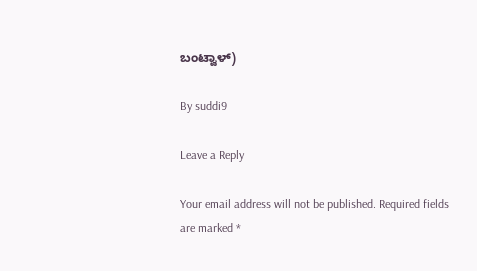ಬಂಟ್ವಾಳ್)

By suddi9

Leave a Reply

Your email address will not be published. Required fields are marked *